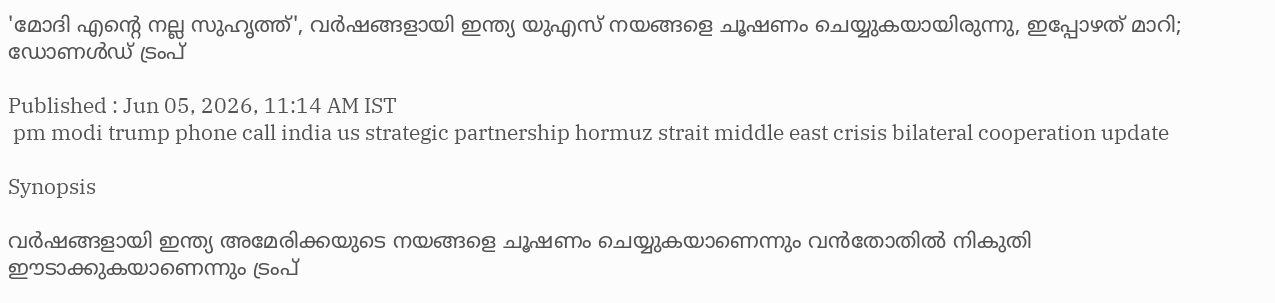'മോദി എന്‍റെ നല്ല സുഹൃത്ത്', വർഷങ്ങളായി ഇന്ത്യ യുഎസ് നയങ്ങളെ ചൂഷണം ചെയ്യുകയായിരുന്നു, ഇപ്പോഴത് മാറി; ഡോണൾഡ് ട്രംപ്

Published : Jun 05, 2026, 11:14 AM IST
 pm modi trump phone call india us strategic partnership hormuz strait middle east crisis bilateral cooperation update

Synopsis

വർഷങ്ങളായി ഇന്ത്യ അമേരിക്കയുടെ നയങ്ങളെ ചൂഷണം ചെയ്യുകയാണെന്നും വൻതോതിൽ നികുതി ഈടാക്കുകയാണെന്നും ട്രംപ്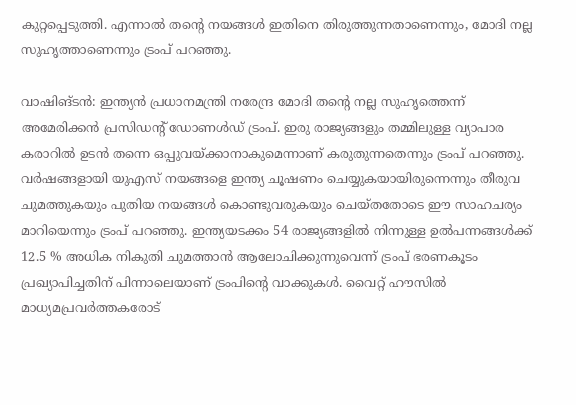കുറ്റപ്പെടുത്തി. എന്നാൽ തന്റെ നയങ്ങൾ ഇതിനെ തിരുത്തുന്നതാണെന്നും, മോദി നല്ല സുഹൃത്താണെന്നും ട്രംപ് പറഞ്ഞു.

വാഷിങ്ടൻ: ഇന്ത്യൻ പ്രധാനമന്ത്രി നരേന്ദ്ര മോദി തന്‍റെ നല്ല സുഹൃത്തെന്ന് അമേരിക്കൻ പ്രസിഡന്റ് ഡോണൾഡ് ട്രംപ്. ഇരു രാജ്യങ്ങളും തമ്മിലുള്ള വ്യാപാര കരാറിൽ ഉടൻ തന്നെ ഒപ്പുവയ്ക്കാനാകുമെന്നാണ് കരുതുന്നതെന്നും ട്രംപ് പറഞ്ഞു. വർഷങ്ങളായി യുഎസ് നയങ്ങളെ ഇന്ത്യ ചൂഷണം ചെയ്യുകയായിരുന്നെന്നും തീരുവ ചുമത്തുകയും പുതിയ നയങ്ങൾ കൊണ്ടുവരുകയും ചെയ്തതോടെ ഈ സാഹചര്യം മാറിയെന്നും ട്രംപ് പറഞ്ഞു. ഇന്ത്യയടക്കം 54 രാജ്യങ്ങളിൽ നിന്നുള്ള ഉൽപന്നങ്ങൾക്ക് 12.5 % അധിക നികുതി ചുമത്താൻ ആലോചിക്കുന്നുവെന്ന് ട്രംപ് ഭരണകൂടം പ്രഖ്യാപിച്ചതിന് പിന്നാലെയാണ് ട്രംപിന്റെ വാക്കുകൾ. വൈറ്റ് ഹൗസിൽ മാധ്യമപ്രവർത്തകരോട്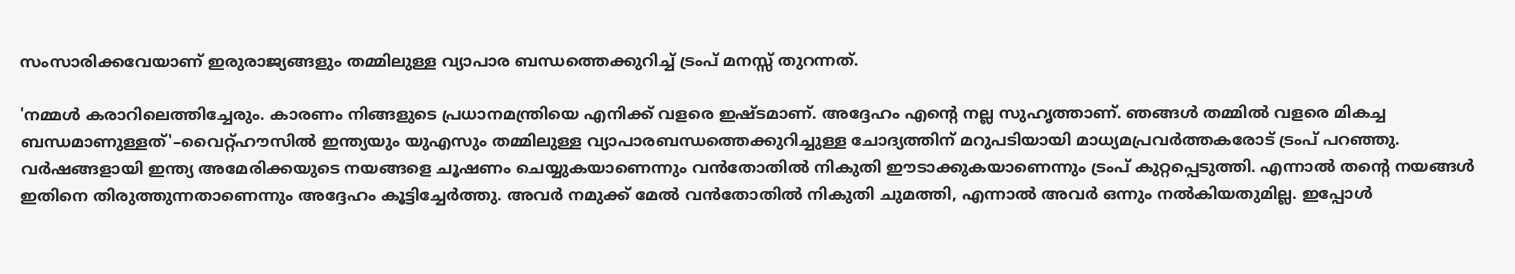സംസാരിക്കവേയാണ് ഇരുരാജ്യങ്ങളും തമ്മിലുള്ള വ്യാപാര ബന്ധത്തെക്കുറിച്ച് ട്രംപ് മനസ്സ് തുറന്നത്.

'നമ്മൾ കരാറിലെത്തിച്ചേരും. കാരണം നിങ്ങളുടെ പ്രധാനമന്ത്രിയെ എനിക്ക് വളരെ ഇഷ്ടമാണ്. അദ്ദേഹം എന്റെ നല്ല സുഹൃത്താണ്. ഞങ്ങൾ തമ്മിൽ വളരെ മികച്ച ബന്ധമാണുള്ളത്'–വൈറ്റ്ഹൗസിൽ ഇന്ത്യയും യുഎസും തമ്മിലുള്ള വ്യാപാരബന്ധത്തെക്കുറിച്ചുള്ള ചോദ്യത്തിന് മറുപടിയായി മാധ്യമപ്രവർത്തകരോട് ട്രംപ് പറഞ്ഞു. വർഷങ്ങളായി ഇന്ത്യ അമേരിക്കയുടെ നയങ്ങളെ ചൂഷണം ചെയ്യുകയാണെന്നും വൻതോതിൽ നികുതി ഈടാക്കുകയാണെന്നും ട്രംപ് കുറ്റപ്പെടുത്തി. എന്നാൽ തന്റെ നയങ്ങൾ ഇതിനെ തിരുത്തുന്നതാണെന്നും അദ്ദേഹം കൂട്ടിച്ചേർത്തു. അവർ നമുക്ക് മേൽ വൻതോതിൽ നികുതി ചുമത്തി, എന്നാൽ അവർ ഒന്നും നൽകിയതുമില്ല. ഇപ്പോൾ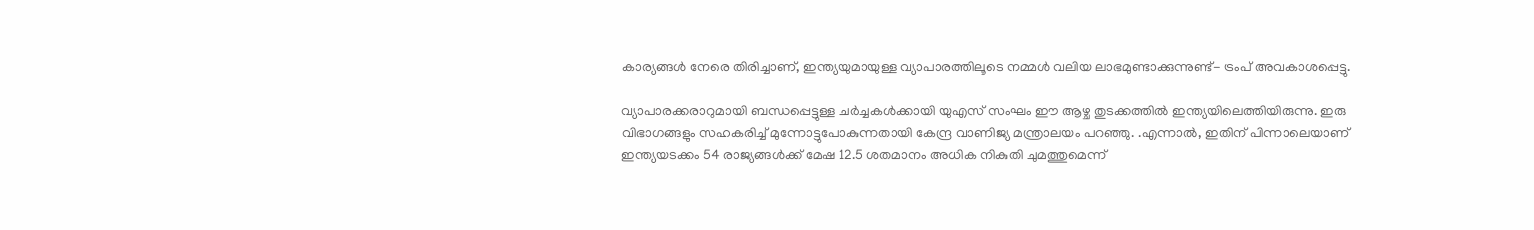കാര്യങ്ങൾ നേരെ തിരിച്ചാണ്, ഇന്ത്യയുമായുള്ള വ്യാപാരത്തിലൂടെ നമ്മൾ വലിയ ലാഭമുണ്ടാക്കുന്നുണ്ട്- ട്രംപ് അവകാശപ്പെട്ടു.

വ്യാപാരക്കരാറുമായി ബന്ധപ്പെട്ടുള്ള ചർച്ചകൾക്കായി യുഎസ് സംഘം ഈ ആഴ്ച തുടക്കത്തിൽ ഇന്ത്യയിലെത്തിയിരുന്നു. ഇരു വിഭാഗങ്ങളും സഹകരിച്ച് മുന്നോട്ടുപോകുന്നതായി കേന്ദ്ര വാണിജ്യ മന്ത്രാലയം പറഞ്ഞു. .എന്നാൽ, ഇതിന് പിന്നാലെയാണ് ഇന്ത്യയടക്കം 54 രാജ്യങ്ങൾക്ക് മേഷ 12.5 ശതമാനം അധിക നികുതി ചുമത്തുമെന്ന്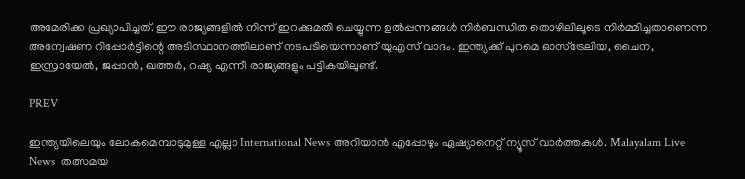അമേരിക്ക പ്രഖ്യാപിച്ചത്. ഈ രാജ്യങ്ങളിൽ നിന്ന് ഇറക്കുമതി ചെയ്യുന്ന ഉൽപ്പന്നങ്ങൾ നിർബന്ധിത തൊഴിലിലൂടെ നിർമ്മിച്ചതാണെന്ന അന്വേഷണ റിപ്പോർട്ടിന്റെ അടിസ്ഥാനത്തിലാണ് നടപടിയെന്നാണ് യുഎസ് വാദം. ഇന്ത്യക്ക് പുറമെ ഓസ്‌ട്രേലിയ, ചൈന, ഇസ്രായേൽ, ജപ്പാൻ, ഖത്തർ, റഷ്യ എന്നീ രാജ്യങ്ങളും പട്ടികയിലുണ്ട്.

PREV

ഇന്ത്യയിലെയും ലോകമെമ്പാടുമുള്ള എല്ലാ International News അറിയാൻ എപ്പോഴും ഏഷ്യാനെറ്റ് ന്യൂസ് വാർത്തകൾ. Malayalam Live News  തത്സമയ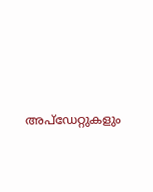അപ്‌ഡേറ്റുകളും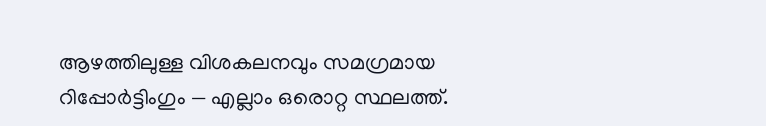ആഴത്തിലുള്ള വിശകലനവും സമഗ്രമായ റിപ്പോർട്ടിംഗും — എല്ലാം ഒരൊറ്റ സ്ഥലത്ത്.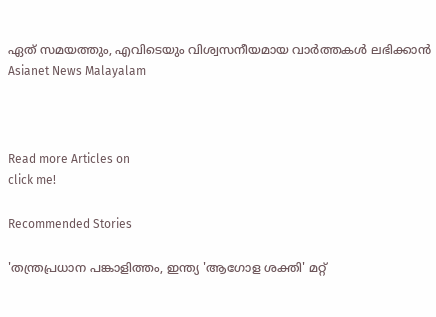ഏത് സമയത്തും, എവിടെയും വിശ്വസനീയമായ വാർത്തകൾ ലഭിക്കാൻ Asianet News Malayalam



Read more Articles on
click me!

Recommended Stories

'തന്ത്രപ്രധാന പങ്കാളിത്തം, ഇന്ത്യ 'ആഗോള ശക്തി' മറ്റ്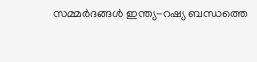സമ്മർദങ്ങൾ ഇന്ത്യ-റഷ്യ ബന്ധത്തെ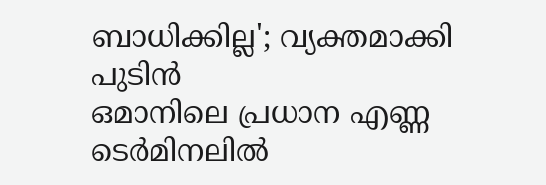ബാധിക്കില്ല'; വ്യക്തമാക്കി പുടിൻ
ഒമാനിലെ പ്രധാന എണ്ണ ടെർമിനലിൽ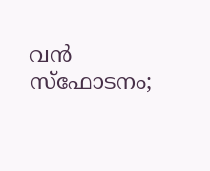വൻ സ്ഫോടനം;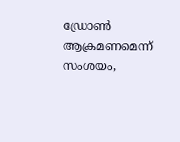ഡ്രോൺ ആക്രമണമെന്ന് സംശയം,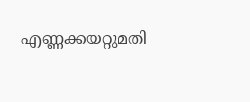എണ്ണക്കയറ്റുമതി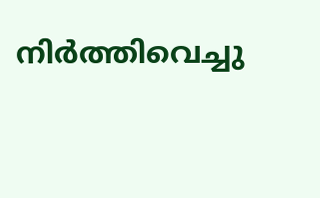നിർത്തിവെച്ചു